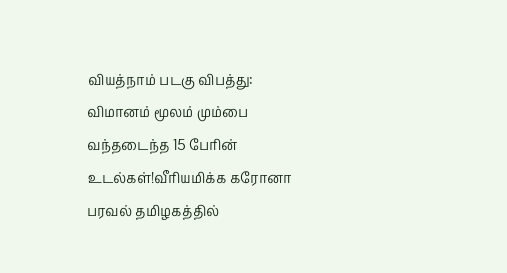வியத்நாம் படகு விபத்து: விமானம் மூலம் மும்பை வந்தடைந்த 15 பேரின் உடல்கள்!வீரியமிக்க கரோனா பரவல் தமிழகத்தில்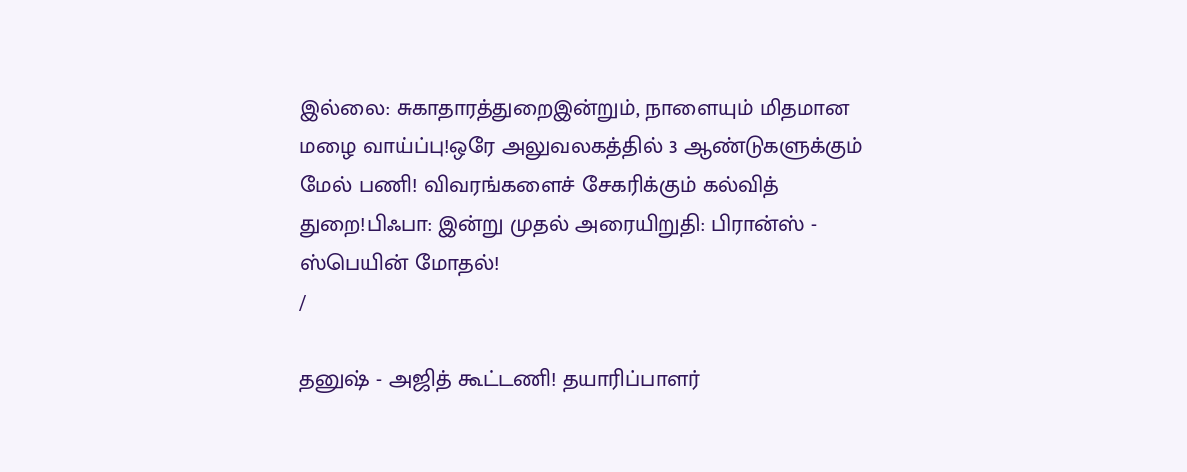இல்லை: சுகாதாரத்துறைஇன்றும், நாளையும் மிதமான மழை வாய்ப்பு!ஒரே அலுவலகத்தில் 3 ஆண்டுகளுக்கும் மேல் பணி! விவரங்களைச் சேகரிக்கும் கல்வித் துறை!பிஃபா: இன்று முதல் அரையிறுதி: பிரான்ஸ் - ஸ்பெயின் மோதல்!
/

தனுஷ் - அஜித் கூட்டணி! தயாரிப்பாளர்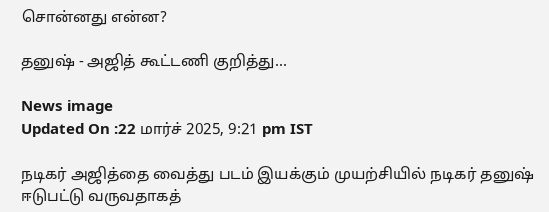சொன்னது என்ன?

தனுஷ் - அஜித் கூட்டணி குறித்து...

News image
Updated On :22 மார்ச் 2025, 9:21 pm IST

நடிகர் அஜித்தை வைத்து படம் இயக்கும் முயற்சியில் நடிகர் தனுஷ் ஈடுபட்டு வருவதாகத்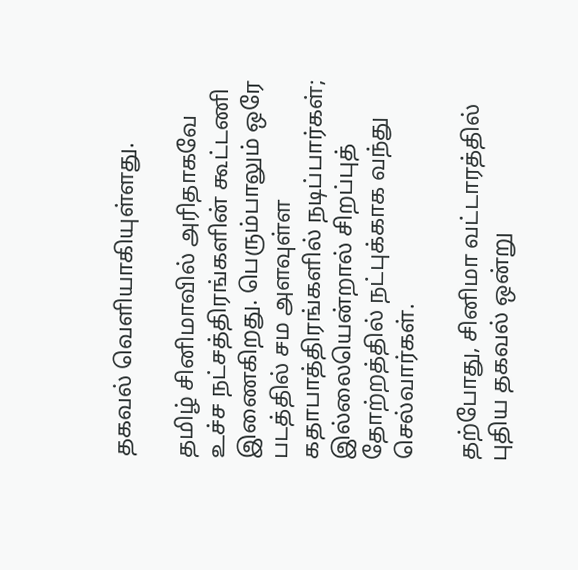தகவல் வெளியாகியுள்ளது.

தமிழ் சினிமாவில் அரிதாகவே உச்ச நட்சத்திரங்களின் கூட்டணி இணைகிறது. பெரும்பாலும் ஒரே படத்தில் சம அளவுள்ள கதாபாத்திரங்களில் நடிப்பார்கள்; இல்லையென்றால் சிறப்புத் தோற்றத்தில் நட்புக்காக வந்து செல்வார்கள்.

தற்போது, சினிமா வட்டாரத்தில் புதிய தகவல் ஒன்று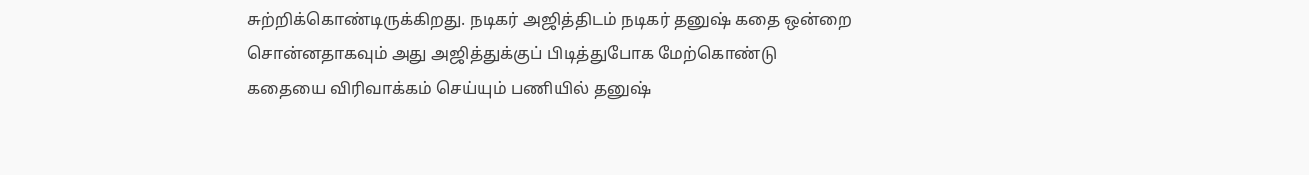சுற்றிக்கொண்டிருக்கிறது. நடிகர் அஜித்திடம் நடிகர் தனுஷ் கதை ஒன்றை சொன்னதாகவும் அது அஜித்துக்குப் பிடித்துபோக மேற்கொண்டு கதையை விரிவாக்கம் செய்யும் பணியில் தனுஷ்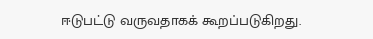ஈடுபட்டு வருவதாகக் கூறப்படுகிறது.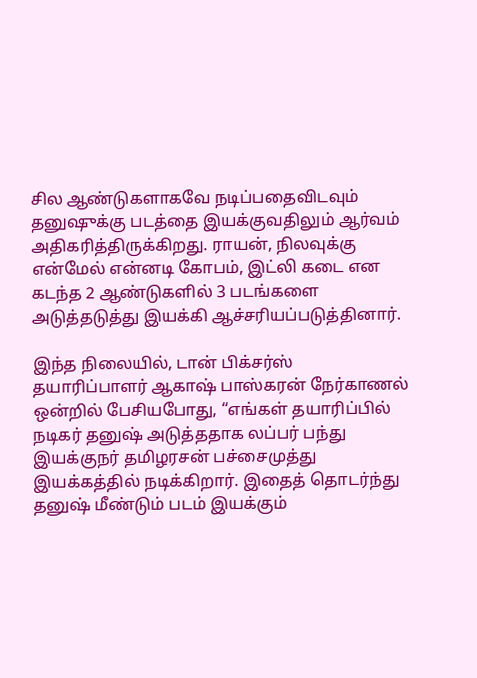சில ஆண்டுகளாகவே நடிப்பதைவிடவும் தனுஷுக்கு படத்தை இயக்குவதிலும் ஆர்வம் அதிகரித்திருக்கிறது. ராயன், நிலவுக்கு என்மேல் என்னடி கோபம், இட்லி கடை என கடந்த 2 ஆண்டுகளில் 3 படங்களை அடுத்தடுத்து இயக்கி ஆச்சரியப்படுத்தினார்.

இந்த நிலையில், டான் பிக்சர்ஸ் தயாரிப்பாளர் ஆகாஷ் பாஸ்கரன் நேர்காணல் ஒன்றில் பேசியபோது, “எங்கள் தயாரிப்பில் நடிகர் தனுஷ் அடுத்ததாக லப்பர் பந்து இயக்குநர் தமிழரசன் பச்சைமுத்து இயக்கத்தில் நடிக்கிறார். இதைத் தொடர்ந்து தனுஷ் மீண்டும் படம் இயக்கும்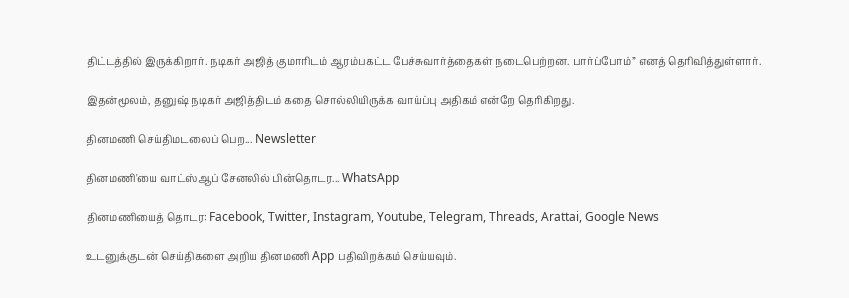திட்டத்தில் இருக்கிறார். நடிகர் அஜித் குமாரிடம் ஆரம்பகட்ட பேச்சுவார்த்தைகள் நடைபெற்றன. பார்ப்போம்” எனத் தெரிவித்துள்ளார்.

இதன்மூலம், தனுஷ் நடிகர் அஜித்திடம் கதை சொல்லியிருக்க வாய்ப்பு அதிகம் என்றே தெரிகிறது.

தினமணி செய்திமடலைப் பெற... Newsletter

தினமணி'யை வாட்ஸ்ஆப் சேனலில் பின்தொடர... WhatsApp

தினமணியைத் தொடர: Facebook, Twitter, Instagram, Youtube, Telegram, Threads, Arattai, Google News

உடனுக்குடன் செய்திகளை அறிய தினமணி App பதிவிறக்கம் செய்யவும்.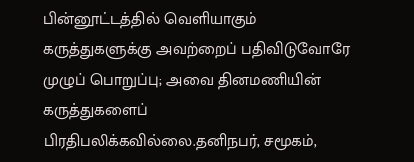பின்னூட்டத்தில் வெளியாகும் கருத்துகளுக்கு அவற்றைப் பதிவிடுவோரே முழுப் பொறுப்பு; அவை தினமணியின் கருத்துகளைப் பிரதிபலிக்கவில்லை.தனிநபர், சமூகம்,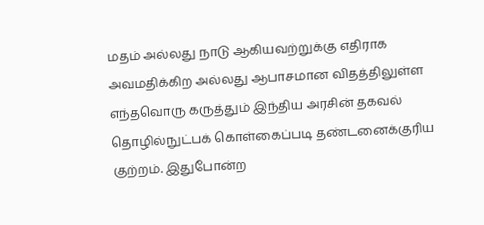மதம் அல்லது நாடு ஆகியவற்றுக்கு எதிராக அவமதிக்கிற அல்லது ஆபாசமான விதத்திலுள்ள எந்தவொரு கருத்தும் இந்திய அரசின் தகவல் தொழில்நுட்பக் கொள்கைப்படி தண்டனைக்குரிய குற்றம். இதுபோன்ற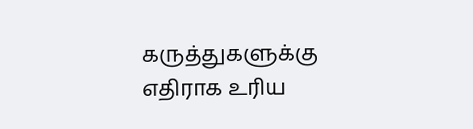கருத்துகளுக்கு எதிராக உரிய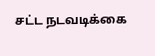சட்ட நடவடிக்கை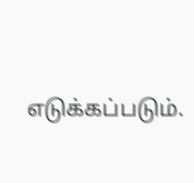எடுக்கப்படும்.